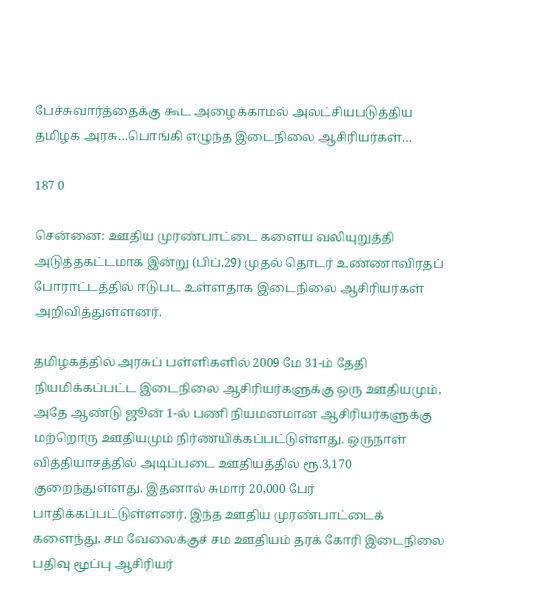பேச்சுவார்த்தைக்கு கூட அழைக்காமல் அலட்சியபடுத்திய தமிழக அரசு…பொங்கி எழுந்த இடைநிலை ஆசிரியர்கள்…

187 0

சென்னை: ஊதிய முரண்பாட்டை களைய வலியுறுத்தி அடுத்தகட்டமாக இன்று (பிப்.29) முதல் தொடர் உண்ணாவிரதப் போராட்டத்தில் ஈடுபட உள்ளதாக இடைநிலை ஆசிரியர்கள் அறிவித்துள்ளனர்.

தமிழகத்தில் அரசுப் பள்ளிகளில் 2009 மே 31-ம் தேதி நியமிக்கப்பட்ட இடைநிலை ஆசிரியர்களுக்கு ஒரு ஊதியமும், அதே ஆண்டு ஜூன் 1-ல் பணி நியமனமான ஆசிரியர்களுக்கு மற்றொரு ஊதியமும் நிர்ணயிக்கப்பட்டுள்ளது. ஒருநாள் வித்தியாசத்தில் அடிப்படை ஊதியத்தில் ரூ.3,170 குறைந்துள்ளது. இதனால் சுமார் 20,000 பேர் பாதிக்கப்பட்டுள்ளனர். இந்த ஊதிய முரண்பாட்டைக் களைந்து, சம வேலைக்குச் சம ஊதியம் தரக் கோரி இடைநிலை பதிவு மூப்பு ஆசிரியர்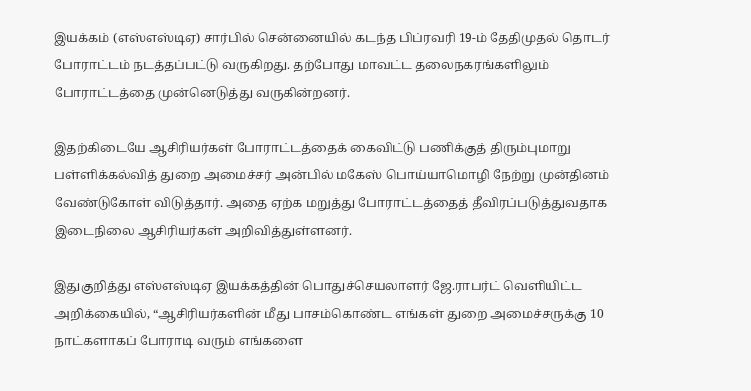இயக்கம் (எஸ்எஸ்டிஏ) சார்பில் சென்னையில் கடந்த பிப்ரவரி 19-ம் தேதிமுதல் தொடர் போராட்டம் நடத்தப்பட்டு வருகிறது. தற்போது மாவட்ட தலைநகரங்களிலும் போராட்டத்தை முன்னெடுத்து வருகின்றனர்.

இதற்கிடையே ஆசிரியர்கள் போராட்டத்தைக் கைவிட்டு பணிக்குத் திரும்புமாறு பள்ளிக்கல்வித் துறை அமைச்சர் அன்பில் மகேஸ் பொய்யாமொழி நேற்று முன்தினம் வேண்டுகோள் விடுத்தார். அதை ஏற்க மறுத்து போராட்டத்தைத் தீவிரப்படுத்துவதாக இடைநிலை ஆசிரியர்கள் அறிவித்துள்ளனர்.

இதுகுறித்து எஸ்எஸ்டிஏ இயக்கத்தின் பொதுச்செயலாளர் ஜே.ராபர்ட் வெளியிட்ட அறிக்கையில், “ஆசிரியர்களின் மீது பாசம்கொண்ட எங்கள் துறை அமைச்சருக்கு 10 நாட்களாகப் போராடி வரும் எங்களை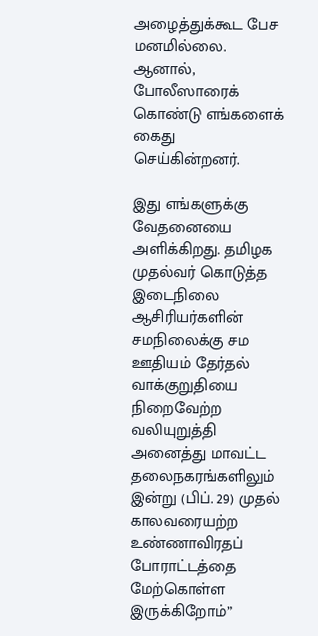அழைத்துக்கூட பேச மனமில்லை. ஆனால், போலீஸாரைக் கொண்டு எங்களைக் கைது செய்கின்றனர்.

இது எங்களுக்கு வேதனையை அளிக்கிறது. தமிழக முதல்வர் கொடுத்த இடைநிலை ஆசிரியர்களின் சமநிலைக்கு சம ஊதியம் தேர்தல் வாக்குறுதியை நிறைவேற்ற வலியுறுத்தி அனைத்து மாவட்ட தலைநகரங்களிலும் இன்று (பிப். 29) முதல் காலவரையற்ற உண்ணாவிரதப் போராட்டத்தை மேற்கொள்ள இருக்கிறோம்”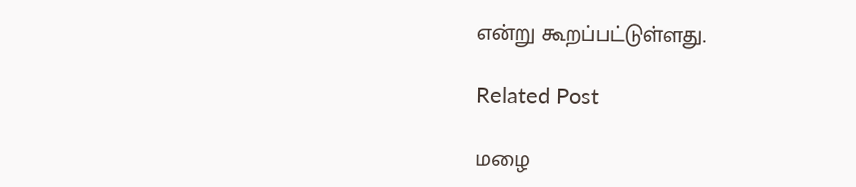என்று கூறப்பட்டுள்ளது.

Related Post

மழை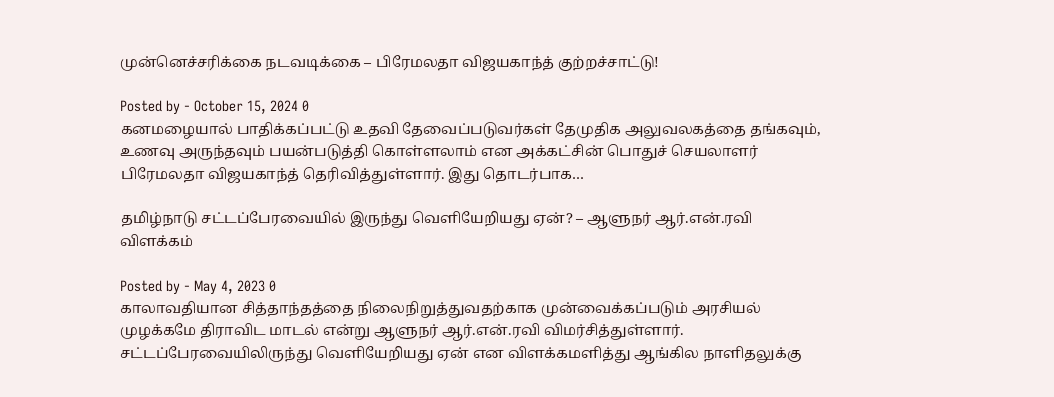முன்னெச்சரிக்கை நடவடிக்கை – பிரேமலதா விஜயகாந்த் குற்றச்சாட்டு!

Posted by - October 15, 2024 0
கனமழையால் பாதிக்கப்பட்டு உதவி தேவைப்படுவர்கள் தேமுதிக அலுவலகத்தை தங்கவும், உணவு அருந்தவும் பயன்படுத்தி கொள்ளலாம் என அக்கட்சின் பொதுச் செயலாளர் பிரேமலதா விஜயகாந்த் தெரிவித்துள்ளார். இது தொடர்பாக…

தமிழ்நாடு சட்டப்பேரவையில் இருந்து வெளியேறியது ஏன்? – ஆளுநர் ஆர்.என்.ரவி விளக்கம்

Posted by - May 4, 2023 0
காலாவதியான சித்தாந்தத்தை நிலைநிறுத்துவதற்காக முன்வைக்கப்படும் அரசியல் முழக்கமே திராவிட மாடல் என்று ஆளுநர் ஆர்.என்.ரவி விமர்சித்துள்ளார். சட்டப்பேரவையிலிருந்து வெளியேறியது ஏன் என விளக்கமளித்து ஆங்கில நாளிதலுக்கு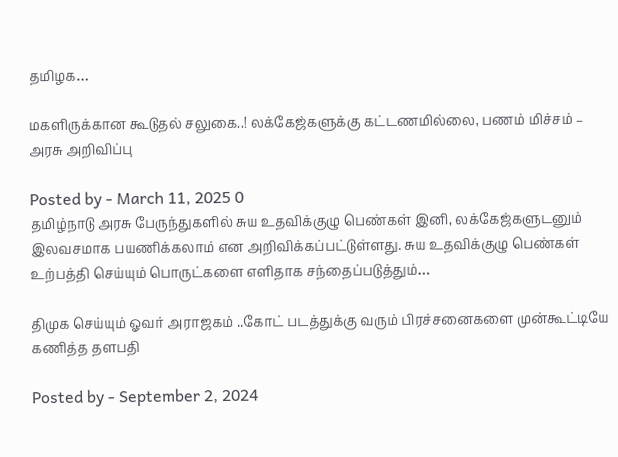தமிழக…

மகளிருக்கான கூடுதல் சலுகை..! லக்கேஜ்களுக்கு கட்டணமில்லை, பணம் மிச்சம் – அரசு அறிவிப்பு

Posted by - March 11, 2025 0
தமிழ்நாடு அரசு பேருந்துகளில் சுய உதவிக்குழு பெண்கள் இனி, லக்கேஜ்களுடனும் இலவசமாக பயணிக்கலாம் என அறிவிக்கப்பட்டுள்ளது. சுய உதவிக்குழு பெண்கள் உற்பத்தி செய்யும் பொருட்களை எளிதாக சந்தைப்படுத்தும்…

திமுக செய்யும் ஓவர் அராஜகம் ..கோட் படத்துக்கு வரும் பிரச்சனைகளை முன்கூட்டியே கணித்த தளபதி

Posted by - September 2, 2024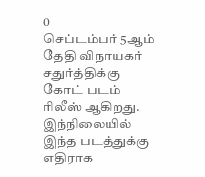0
செப்டம்பர் 5ஆம் தேதி விநாயகர் சதுர்த்திக்கு கோட் படம் ரிலீஸ் ஆகிறது. இந்நிலையில் இந்த படத்துக்கு எதிராக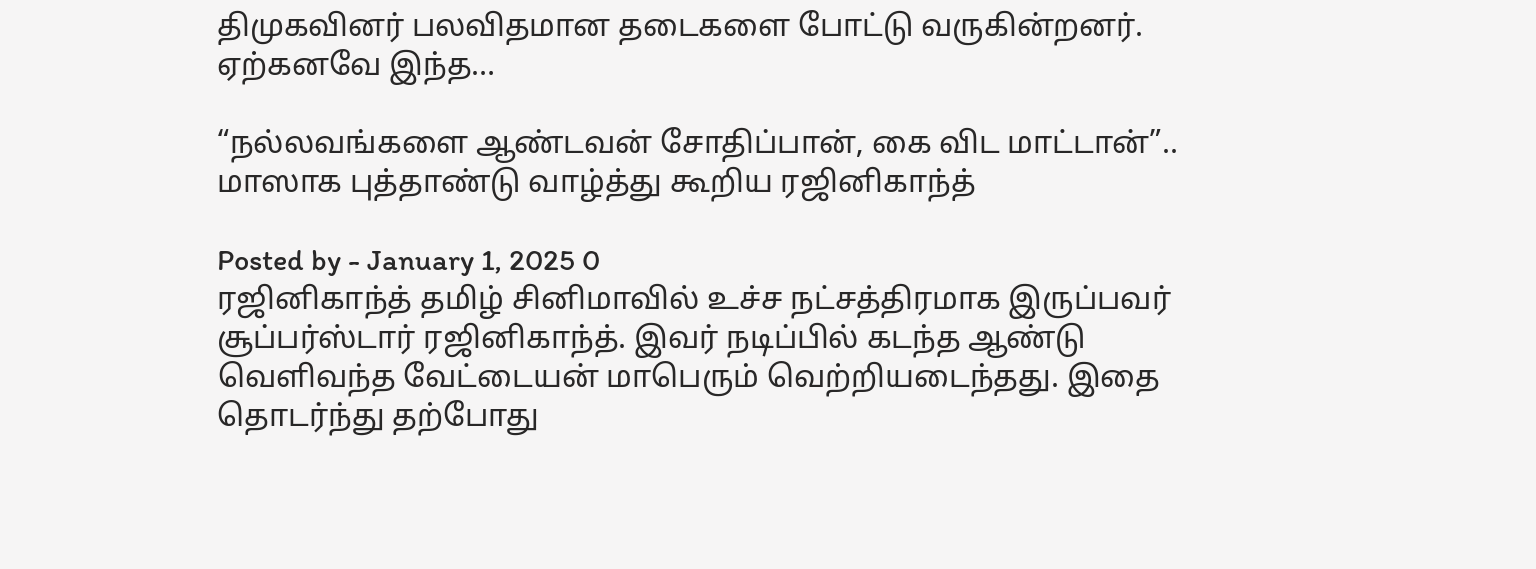திமுகவினர் பலவிதமான தடைகளை போட்டு வருகின்றனர். ஏற்கனவே இந்த…

“நல்லவங்களை ஆண்டவன் சோதிப்பான், கை விட மாட்டான்”.. மாஸாக புத்தாண்டு வாழ்த்து கூறிய ரஜினிகாந்த்

Posted by - January 1, 2025 0
ரஜினிகாந்த் தமிழ் சினிமாவில் உச்ச நட்சத்திரமாக இருப்பவர் சூப்பர்ஸ்டார் ரஜினிகாந்த். இவர் நடிப்பில் கடந்த ஆண்டு வெளிவந்த வேட்டையன் மாபெரும் வெற்றியடைந்தது. இதை தொடர்ந்து தற்போது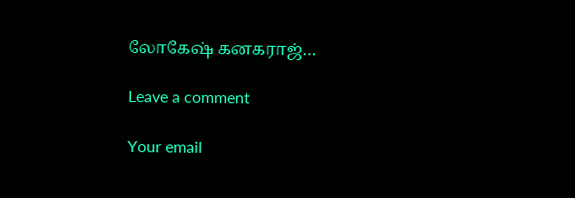லோகேஷ் கனகராஜ்…

Leave a comment

Your email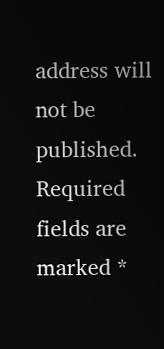address will not be published. Required fields are marked *